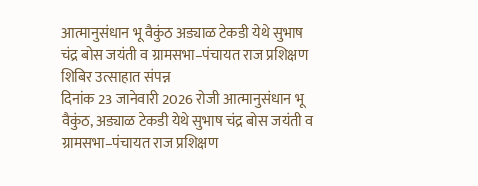आत्मानुसंधान भू वैकुंठ अड्याळ टेकडी येथे सुभाष चंद्र बोस जयंती व ग्रामसभा–पंचायत राज प्रशिक्षण शिबिर उत्साहात संपन्न
दिनांक 23 जानेवारी 2026 रोजी आत्मानुसंधान भू वैकुंठ, अड्याळ टेकडी येथे सुभाष चंद्र बोस जयंती व ग्रामसभा–पंचायत राज प्रशिक्षण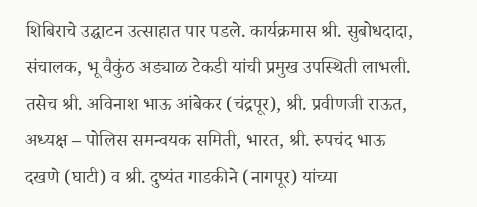शिबिराचे उद्घाटन उत्साहात पार पडले. कार्यक्रमास श्री. सुबोधदादा, संचालक, भू वैकुंठ अड्याळ टेकडी यांची प्रमुख उपस्थिती लाभली. तसेच श्री. अविनाश भाऊ आंबेकर (चंद्रपूर), श्री. प्रवीणजी राऊत, अध्यक्ष – पोलिस समन्वयक समिती, भारत, श्री. रुपचंद भाऊ दखणे (घाटी) व श्री. दुष्यंत गाडकीने (नागपूर) यांच्या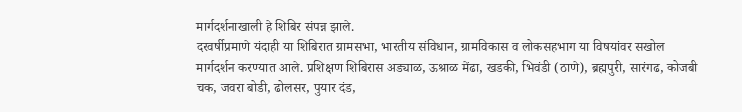मार्गदर्शनाखाली हे शिबिर संपन्न झाले.
दरवर्षीप्रमाणे यंदाही या शिबिरात ग्रामसभा, भारतीय संविधान, ग्रामविकास व लोकसहभाग या विषयांवर सखोल मार्गदर्शन करण्यात आले. प्रशिक्षण शिबिरास अड्याळ, ऊश्राळ मेंढा, खडकी, भिवंडी (ठाणे), ब्रह्मपुरी, सारंगढ, कोजबी चक, जवरा बोडी, ढोलसर, पुयार दंड,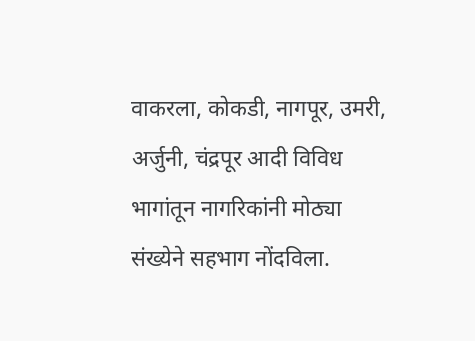वाकरला, कोकडी, नागपूर, उमरी, अर्जुनी, चंद्रपूर आदी विविध भागांतून नागरिकांनी मोठ्या संख्येने सहभाग नोंदविला.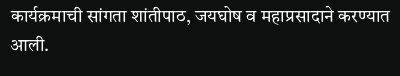कार्यक्रमाची सांगता शांतीपाठ, जयघोष व महाप्रसादाने करण्यात आली.